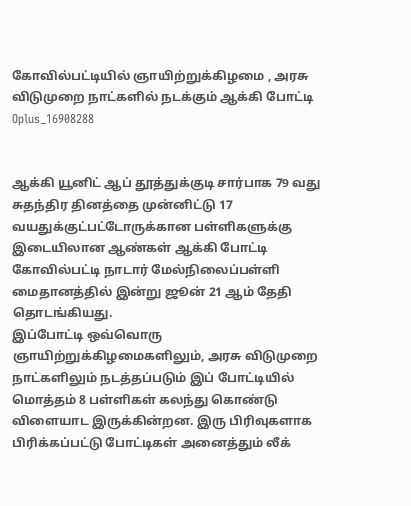கோவில்பட்டியில் ஞாயிற்றுக்கிழமை , அரசு விடுமுறை நாட்களில் நடக்கும் ஆக்கி போட்டி
Oplus_16908288


ஆக்கி யூனிட் ஆப் தூத்துக்குடி சார்பாக 79 வது சுதந்திர தினத்தை முன்னிட்டு 17 வயதுக்குட்பட்டோருக்கான பள்ளிகளுக்கு இடையிலான ஆண்கள் ஆக்கி போட்டி கோவில்பட்டி நாடார் மேல்நிலைப்பள்ளி மைதானத்தில் இன்று ஜூன் 21 ஆம் தேதி தொடங்கியது.
இப்போட்டி ஒவ்வொரு ஞாயிற்றுக்கிழமைகளிலும், அரசு விடுமுறை நாட்களிலும் நடத்தப்படும் இப் போட்டியில் மொத்தம் 8 பள்ளிகள் கலந்து கொண்டு விளையாட இருக்கின்றன. இரு பிரிவுகளாக பிரிக்கப்பட்டு போட்டிகள் அனைத்தும் லீக்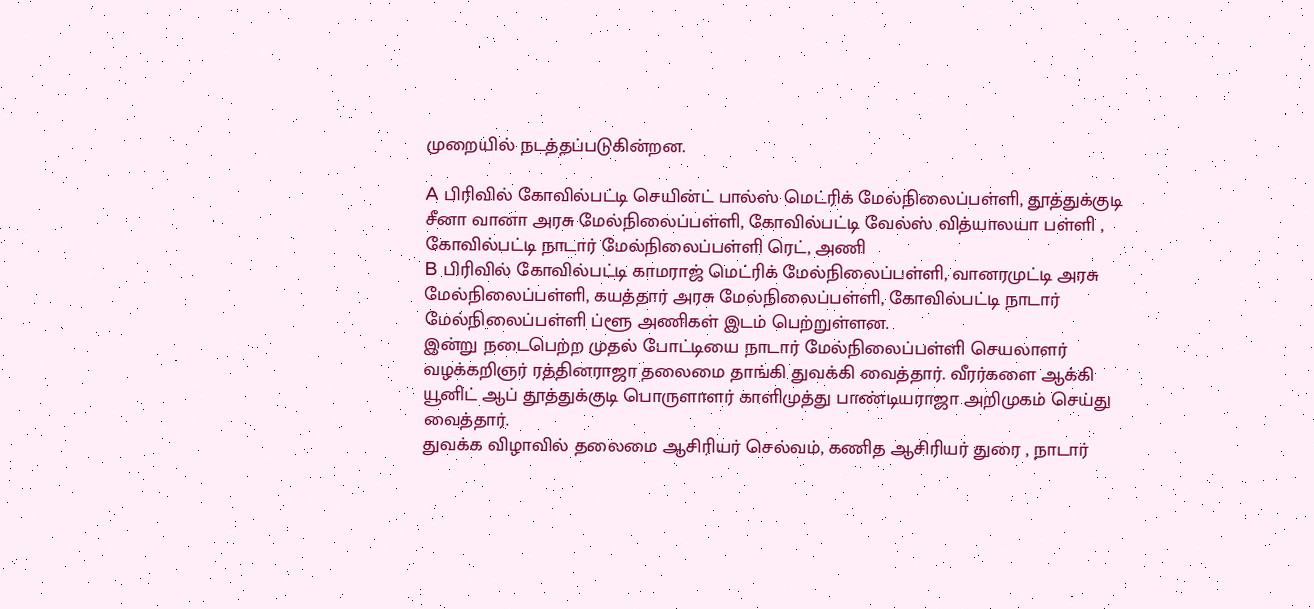முறையில் நடத்தப்படுகின்றன.

A பிரிவில் கோவில்பட்டி செயின்ட் பால்ஸ் மெட்ரிக் மேல்நிலைப்பள்ளி, தூத்துக்குடி சீனா வானா அரசு மேல்நிலைப்பள்ளி, கோவில்பட்டி வேல்ஸ் வித்யாலயா பள்ளி , கோவில்பட்டி நாடார் மேல்நிலைப்பள்ளி ரெட், அணி
B பிரிவில் கோவில்பட்டி காமராஜ் மெட்ரிக் மேல்நிலைப்பள்ளி, வானரமுட்டி அரசு மேல்நிலைப்பள்ளி, கயத்தார் அரசு மேல்நிலைப்பள்ளி, கோவில்பட்டி நாடார் மேல்நிலைப்பள்ளி ப்ளூ அணிகள் இடம் பெற்றுள்ளன.
இன்று நடைபெற்ற முதல் போட்டியை நாடார் மேல்நிலைப்பள்ளி செயலாளர் வழக்கறிஞர் ரத்தினராஜா தலைமை தாங்கி துவக்கி வைத்தார். வீரர்களை ஆக்கி யூனிட் ஆப் தூத்துக்குடி பொருளாளர் காளிமுத்து பாண்டியராஜா அறிமுகம் செய்து வைத்தார்.
துவக்க விழாவில் தலைமை ஆசிரியர் செல்வம், கணித ஆசிரியர் துரை , நாடார்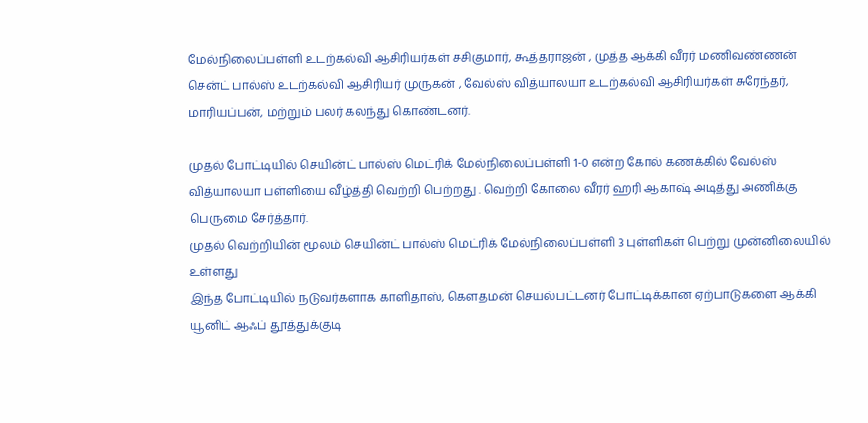மேல்நிலைப்பள்ளி உடற்கல்வி ஆசிரியர்கள் சசிகுமார், கூத்தராஜன் , முத்த ஆக்கி வீரர் மணிவண்ணன் சென்ட் பால்ஸ் உடற்கல்வி ஆசிரியர் முருகன் , வேல்ஸ் வித்யாலயா உடற்கல்வி ஆசிரியர்கள் சுரேந்தர், மாரியப்பன், மற்றும் பலர் கலந்து கொண்டனர்.

முதல் போட்டியில் செயின்ட் பால்ஸ் மெட்ரிக் மேல்நிலைப்பள்ளி 1-0 என்ற கோல் கணக்கில் வேல்ஸ் வித்யாலயா பள்ளியை வீழ்த்தி வெற்றி பெற்றது . வெற்றி கோலை வீரர் ஹரி ஆகாஷ் அடித்து அணிக்கு பெருமை சேர்த்தார்.
முதல் வெற்றியின் மூலம் செயின்ட் பால்ஸ் மெட்ரிக் மேல்நிலைப்பள்ளி 3 புள்ளிகள் பெற்று முன்னிலையில் உள்ளது
இந்த போட்டியில் நடுவர்களாக காளிதாஸ், கௌதமன் செயல்பட்டனர் போட்டிக்கான ஏற்பாடுகளை ஆக்கி யூனிட் ஆஃப் தூத்துக்குடி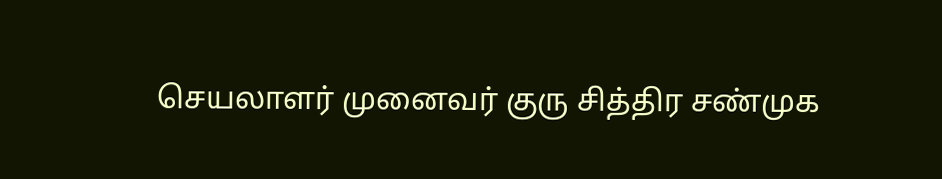செயலாளர் முனைவர் குரு சித்திர சண்முக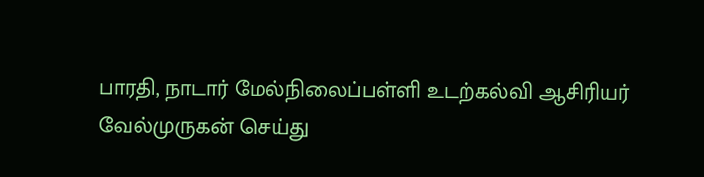பாரதி, நாடார் மேல்நிலைப்பள்ளி உடற்கல்வி ஆசிரியர் வேல்முருகன் செய்து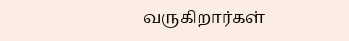வருகிறார்கள்